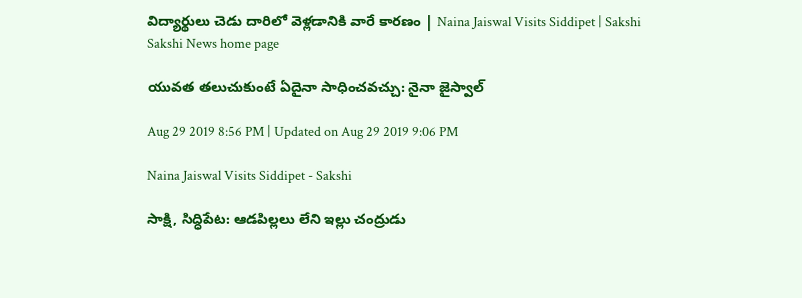విద్యార్థులు చెడు దారిలో వెళ్లడానికి వారే కారణం | Naina Jaiswal Visits Siddipet | Sakshi
Sakshi News home page

యువత తలుచుకుంటే ఏదైనా సాధించవచ్చు: నైనా జైస్వాల్‌

Aug 29 2019 8:56 PM | Updated on Aug 29 2019 9:06 PM

Naina Jaiswal Visits Siddipet - Sakshi

సాక్షి, సిద్ధిపేట: ఆడపిల్లలు లేని ఇల్లు చంద్రుడు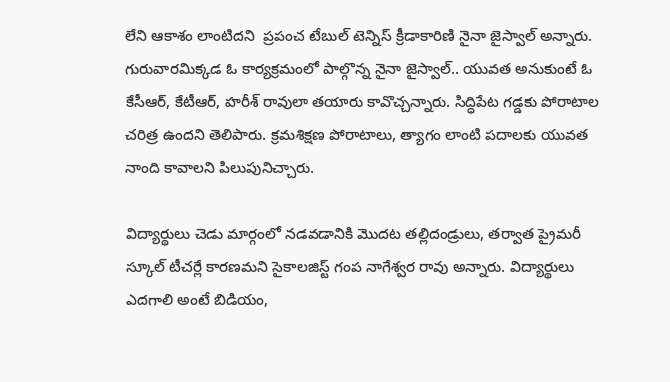లేని ఆకాశం లాంటిదని  ప్రపంచ టేబుల్ టెన్నిస్ క్రీడాకారిణి నైనా జైస్వాల్‌ అన్నారు. గురువారమిక్కడ ఓ కార్యక్రమంలో పాల్గొన్న నైనా జైస్వాల్‌.. యువత అనుకుంటే ఓ కేసీఆర్‌, కేటీఆర్‌, హరీశ్‌ రావులా తయారు కావొచ్చన్నారు. సిద్ధిపేట గడ్డకు పోరాటాల చరిత్ర ఉందని తెలిపారు. క్రమశిక్షణ పోరాటాలు, త్యాగం లాంటి పదాలకు యువత నాంది కావాలని పిలుపునిచ్చారు.

విద్యార్థులు చెడు మార్గంలో నడవడానికి మొదట తల్లిదండ్రులు, తర్వాత ప్రైమరీ స్కూల్‌ టీచర్లే కారణమని సైకాలజిస్ట్‌ గంప నాగేశ్వర రావు అన్నారు. విద్యార్థులు ఎదగాలి అంటే బిడియం,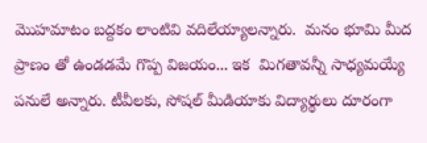మొహమాటం బద్దకం లాంటివి వదిలేయ్యాలన్నారు.  మనం భూమి మీద ప్రాణం తో ఉండడమే గొప్ప విజయం... ఇక  మిగతావన్నీ సాధ్యమయ్యే  పనులే అన్నారు. టీవీలకు, సోషల్ మీడియాకు విద్యార్థులు దూరంగా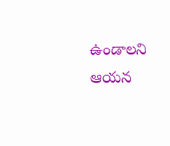ఉండాలని ఆయన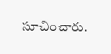సూచించారు.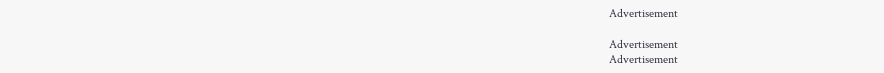Advertisement

Advertisement
Advertisement